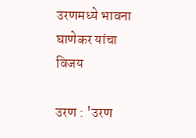उरणमध्ये भावना घाणेकर यांचा विजय

उरण : 'उरण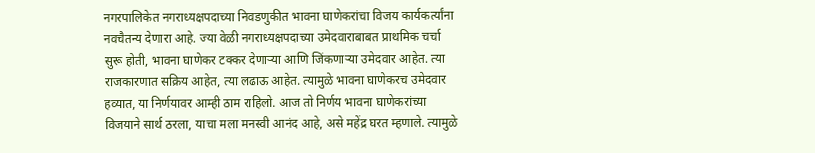नगरपालिकेत नगराध्यक्षपदाच्या निवडणुकीत भावना घाणेकरांचा विजय कार्यकर्त्यांना नवचैतन्य देणारा आहे. ज्या वेळी नगराध्यक्षपदाच्या उमेदवाराबाबत प्राथमिक चर्चा सुरू होती, भावना घाणेकर टक्कर देणाऱ्या आणि जिंकणाऱ्या उमेदवार आहेत. त्या राजकारणात सक्रिय आहेत, त्या लढाऊ आहेत. त्यामुळे भावना घाणेकरच उमेदवार हव्यात, या निर्णयावर आम्ही ठाम राहिलो. आज तो निर्णय भावना घाणेकरांच्या विजयाने सार्थ ठरला, याचा मला मनस्वी आनंद आहे, असे महेंद्र घरत म्हणाले. त्यामुळे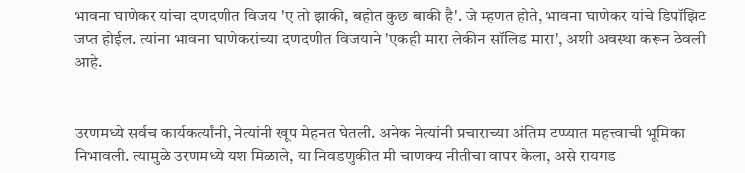भावना घाणेकर यांचा दणदणीत विजय 'ए तो झाकी, बहोत कुछ बाकी है'. जे म्हणत होते, भावना घाणेकर यांचे डिपॉझिट जप्त होईल. त्यांना भावना घाणेकरांच्या दणदणीत विजयाने 'एकही मारा लेकीन सॉलिड मारा', अशी अवस्था करून ठेवली आहे.


उरणमध्ये सर्वच कार्यकर्त्यांनी, नेत्यांनी खूप मेहनत घेतली. अनेक नेत्यांनी प्रचाराच्या अंतिम टप्प्यात महत्त्वाची भूमिका निभावली. त्यामुळे उरणमध्ये यश मिळाले, या निवडणुकीत मी चाणक्य नीतीचा वापर केला, असे रायगड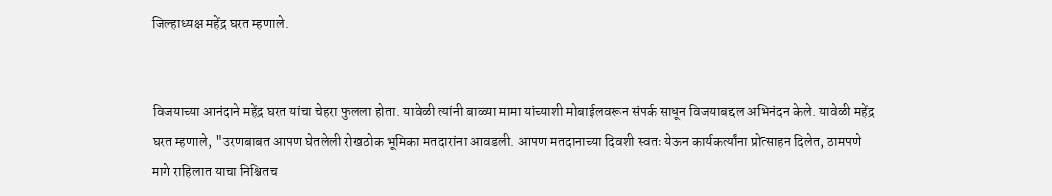जिल्हाध्यक्ष महेंद्र घरत म्हणाले.


विजयाच्या आनंदाने महेंद्र घरत यांचा चेहरा फुलला होता. यावेळी त्यांनी बाळ्या मामा यांच्याशी मोबाईलवरून संपर्क साधून विजयाबद्दल अभिनंदन केले. यावेळी महेंद्र घरत म्हणाले, "उरणबाबत आपण घेतलेली रोखठोक भूमिका मतदारांना आवडली. आपण मतदानाच्या दिवशी स्वतः येऊन कार्यकर्त्यांना प्रोत्साहन दिलेत, ठामपणे मागे राहिलात याचा निश्चितच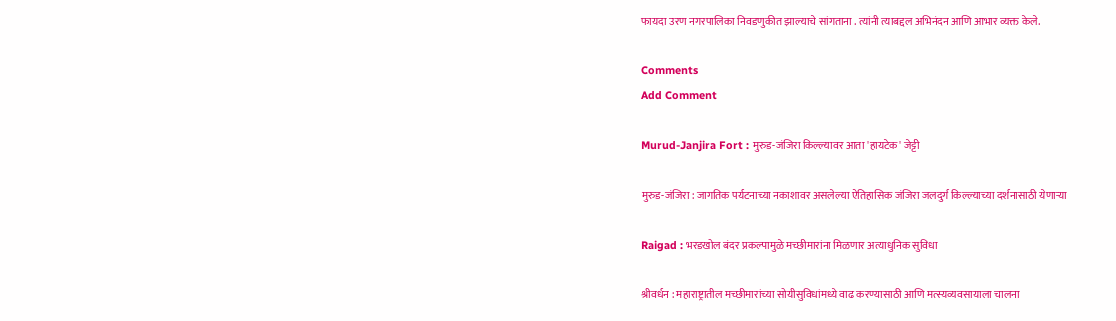फायदा उरण नगरपालिका निवडणुकीत झाल्याचे सांगताना . त्यांनी त्याबद्दल अभिनंदन आणि आभार व्यक्त केले.

Comments
Add Comment

Murud-Janjira Fort : मुरुड-जंजिरा किल्ल्यावर आता 'हायटेक' जेट्टी

मुरुड-जंजिरा : जागतिक पर्यटनाच्या नकाशावर असलेल्या ऐतिहासिक जंजिरा जलदुर्ग किल्ल्याच्या दर्शनासाठी येणाऱ्या

Raigad : भरडखोल बंदर प्रकल्पामुळे मच्छीमारांना मिळणार अत्याधुनिक सुविधा

श्रीवर्धन : महाराष्ट्रातील मच्छीमारांच्या सोयीसुविधांमध्ये वाढ करण्यासाठी आणि मत्स्यव्यवसायाला चालना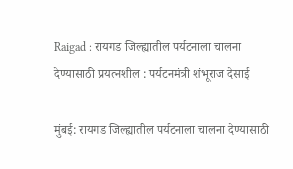Raigad : रायगड जिल्ह्यातील पर्यटनाला चालना देण्यासाठी प्रयत्नशील : पर्यटनमंत्री शंभूराज देसाई

मुंबई: रायगड जिल्ह्यातील पर्यटनाला चालना देण्यासाठी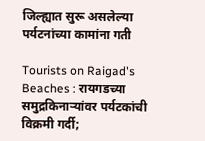जिल्ह्यात सुरू असलेल्या पर्यटनांच्या कामांना गती

Tourists on Raigad's Beaches : रायगडच्या समुद्रकिनाऱ्यांवर पर्यटकांची विक्रमी गर्दी;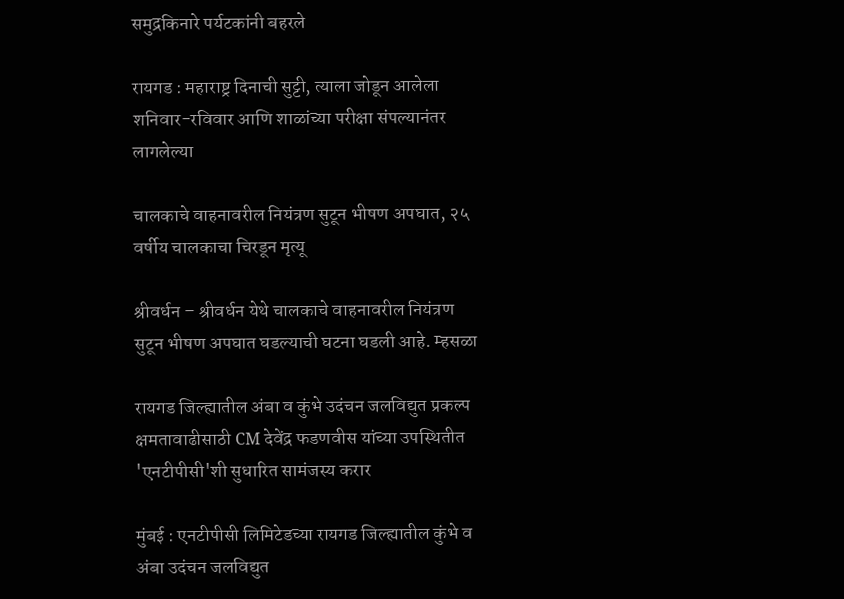समुद्रकिनारे पर्यटकांनी बहरले

रायगड : महाराष्ट्र दिनाची सुट्टी, त्याला जोडून आलेला शनिवार-रविवार आणि शाळांच्या परीक्षा संपल्यानंतर लागलेल्या

चालकाचे वाहनावरील नियंत्रण सुटून भीषण अपघात, २५ वर्षीय चालकाचा चिरडून मृत्यू

श्रीवर्धन – श्रीवर्धन येथे चालकाचे वाहनावरील नियंत्रण सुटून भीषण अपघात घडल्याची घटना घडली आहे. म्हसळा

रायगड जिल्ह्यातील अंबा व कुंभे उदंचन जलविद्युत प्रकल्प क्षमतावाढीसाठी CM देवेंद्र फडणवीस यांच्या उपस्थितीत 'एनटीपीसी'शी सुधारित सामंजस्य करार

मुंबई : एनटीपीसी लिमिटेडच्या रायगड जिल्ह्यातील कुंभे व अंबा उदंचन जलविद्युत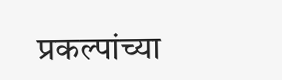प्रकल्पांच्या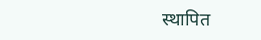स्थापित